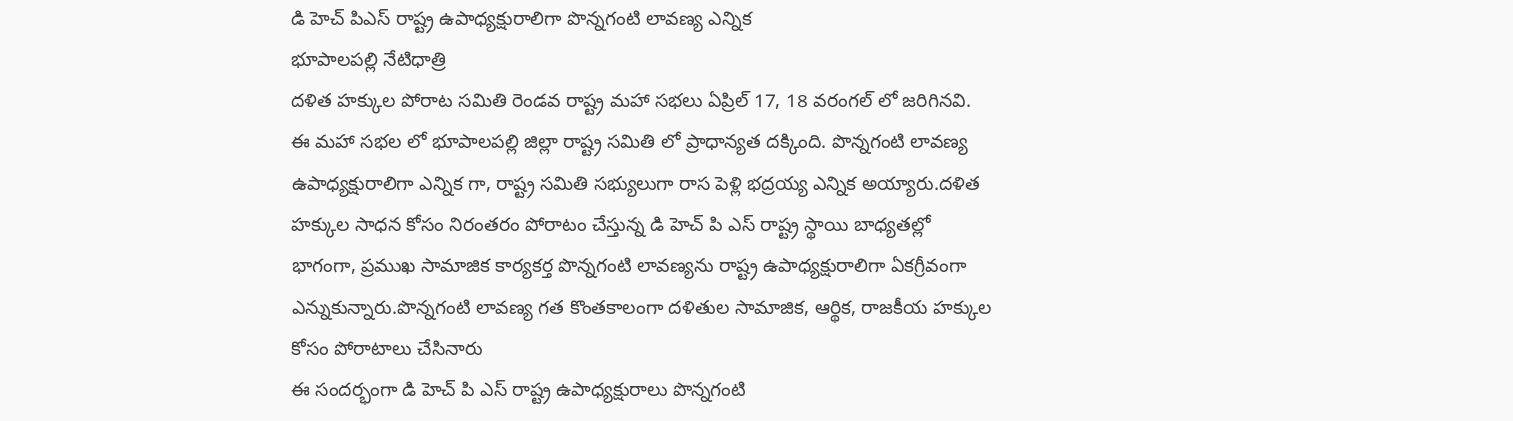డి హెచ్ పిఎస్ రాష్ట్ర ఉపాధ్యక్షురాలిగా పొన్నగంటి లావణ్య ఎన్నిక
భూపాలపల్లి నేటిధాత్రి
దళిత హక్కుల పోరాట సమితి రెండవ రాష్ట్ర మహా సభలు ఏప్రిల్ 17, 18 వరంగల్ లో జరిగినవి. ఈ మహా సభల లో భూపాలపల్లి జిల్లా రాష్ట్ర సమితి లో ప్రాధాన్యత దక్కింది. పొన్నగంటి లావణ్య ఉపాధ్యక్షురాలిగా ఎన్నిక గా, రాష్ట్ర సమితి సభ్యులుగా రాస పెళ్లి భద్రయ్య ఎన్నిక అయ్యారు.దళిత హక్కుల సాధన కోసం నిరంతరం పోరాటం చేస్తున్న డి హెచ్ పి ఎస్ రాష్ట్ర స్థాయి బాధ్యతల్లో భాగంగా, ప్రముఖ సామాజిక కార్యకర్త పొన్నగంటి లావణ్యను రాష్ట్ర ఉపాధ్యక్షురాలిగా ఏకగ్రీవంగా ఎన్నుకున్నారు.పొన్నగంటి లావణ్య గత కొంతకాలంగా దళితుల సామాజిక, ఆర్థిక, రాజకీయ హక్కుల కోసం పోరాటాలు చేసినారు
ఈ సందర్భంగా డి హెచ్ పి ఎస్ రాష్ట్ర ఉపాధ్యక్షురాలు పొన్నగంటి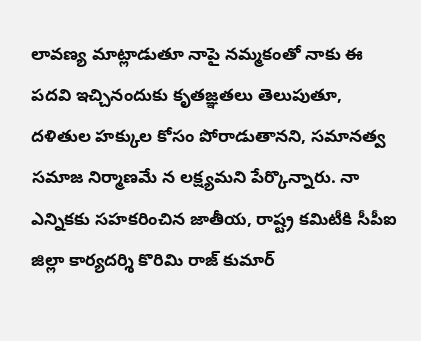లావణ్య మాట్లాడుతూ నాపై నమ్మకంతో నాకు ఈ పదవి ఇచ్చినందుకు కృతజ్ఞతలు తెలుపుతూ, దళితుల హక్కుల కోసం పోరాడుతానని, సమానత్వ సమాజ నిర్మాణమే న లక్ష్యమని పేర్కొన్నారు. నా ఎన్నికకు సహకరించిన జాతీయ, రాష్ట్ర కమిటీకి సీపీఐ జిల్లా కార్యదర్శి కొరిమి రాజ్ కుమార్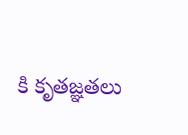కి కృతజ్ఞతలు